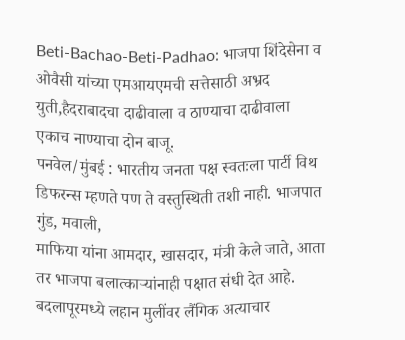Beti-Bachao-Beti-Padhao: भाजपा शिंदेसेना व ओवैसी यांच्या एमआयएमची सत्तेसाठी अभ्रद युती,हैदराबादचा दाढीवाला व ठाण्याचा दाढीवाला एकाच नाण्याचा दोन बाजू.
पनवेल/मुंबई : भारतीय जनता पक्ष स्वतःला पार्टी विथ डिफरन्स म्हणते पण ते वस्तुस्थिती तशी नाही. भाजपात गुंड, मवाली,
माफिया यांना आमदार, खासदार, मंत्री केले जाते, आता तर भाजपा बलात्काऱ्यांनाही पक्षात संधी देत आहे.
बदलापूरमध्ये लहान मुलींवर लैंगिक अत्याचार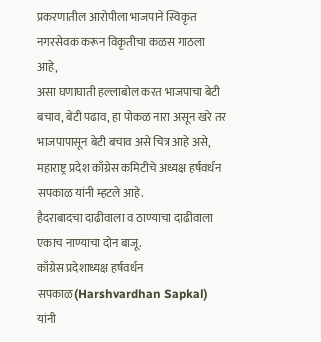प्रकरणातील आरोपीला भाजपाने स्विकृत नगरसेवक करून विकृतीचा कळस गाठला आहे,
असा घणाघाती हल्लाबोल करत भाजपाचा बेटी बचाव, बेटी पढाव, हा पोकळ नारा असून खरे तर भाजपापासून बेटी बचाव असे चित्र आहे असे,
महाराष्ट्र प्रदेश काँग्रेस कमिटीचे अध्यक्ष हर्षवर्धन सपकाळ यांनी म्हटले आहे.
हैदराबादचा दाढीवाला व ठाण्याचा दाढीवाला एकाच नाण्याचा दोन बाजू.
काँग्रेस प्रदेशाध्यक्ष हर्षवर्धन सपकाळ(Harshvardhan Sapkal) यांनी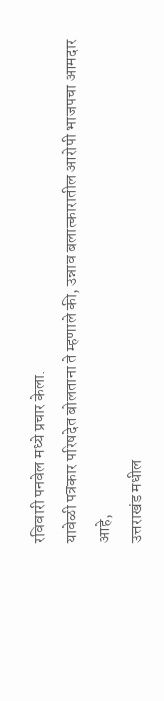रविवारी पनवेल मध्ये प्रचार केला.
यावेळी पत्रकार परिषदेत बोलताना ते म्हणाले की, उन्नाव बलात्कारातील आरोपी भाजपचा आमदार आहे,
उत्तराखंड मधील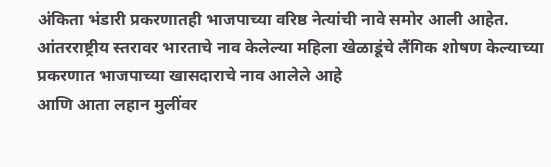अंकिता भंडारी प्रकरणातही भाजपाच्या वरिष्ठ नेत्यांची नावे समोर आली आहेत.
आंतरराष्ट्रीय स्तरावर भारताचे नाव केलेल्या महिला खेळाडूंचे लैंगिक शोषण केल्याच्या प्रकरणात भाजपाच्या खासदाराचे नाव आलेले आहे
आणि आता लहान मुलींवर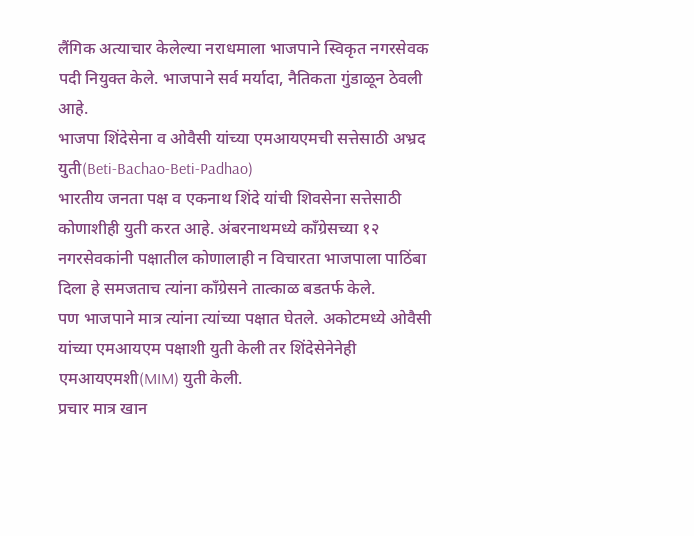लैंगिक अत्याचार केलेल्या नराधमाला भाजपाने स्विकृत नगरसेवक पदी नियुक्त केले. भाजपाने सर्व मर्यादा, नैतिकता गुंडाळून ठेवली आहे.
भाजपा शिंदेसेना व ओवैसी यांच्या एमआयएमची सत्तेसाठी अभ्रद युती(Beti-Bachao-Beti-Padhao)
भारतीय जनता पक्ष व एकनाथ शिंदे यांची शिवसेना सत्तेसाठी कोणाशीही युती करत आहे. अंबरनाथमध्ये काँग्रेसच्या १२ नगरसेवकांनी पक्षातील कोणालाही न विचारता भाजपाला पाठिंबा दिला हे समजताच त्यांना काँग्रेसने तात्काळ बडतर्फ केले.
पण भाजपाने मात्र त्यांना त्यांच्या पक्षात घेतले. अकोटमध्ये ओवैसी यांच्या एमआयएम पक्षाशी युती केली तर शिंदेसेनेनेही एमआयएमशी(MIM) युती केली.
प्रचार मात्र खान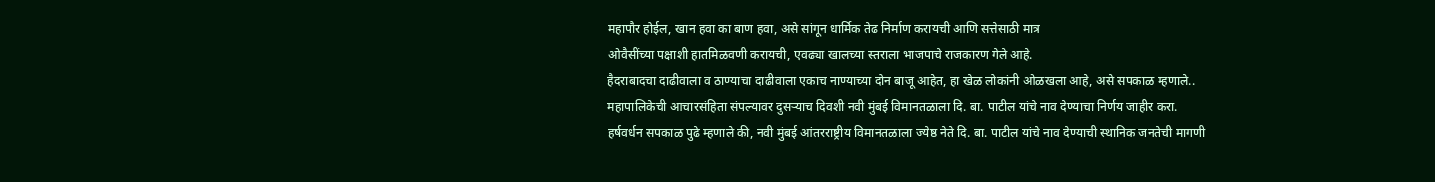महापौर होईल, खान हवा का बाण हवा, असे सांगून धार्मिक तेढ निर्माण करायची आणि सत्तेसाठी मात्र
ओवैसींच्या पक्षाशी हातमिळवणी करायची, एवढ्या खालच्या स्तराला भाजपाचे राजकारण गेले आहे.
हैदराबादचा दाढीवाला व ठाण्याचा दाढीवाला एकाच नाण्याच्या दोन बाजू आहेत, हा खेळ लोकांनी ओळखला आहे, असे सपकाळ म्हणाले..
महापालिकेची आचारसंहिता संपल्यावर दुसऱ्याच दिवशी नवी मुंबई विमानतळाला दि. बा. पाटील यांचे नाव देण्याचा निर्णय जाहीर करा.
हर्षवर्धन सपकाळ पुढे म्हणाले की, नवी मुंबई आंतरराष्ट्रीय विमानतळाला ज्येष्ठ नेते दि. बा. पाटील यांचे नाव देण्याची स्थानिक जनतेची मागणी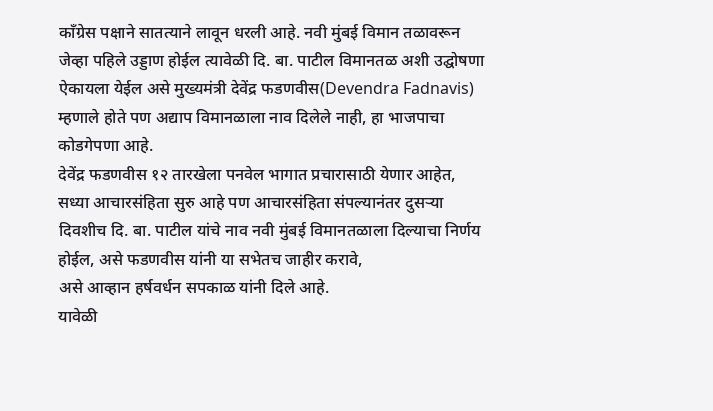काँग्रेस पक्षाने सातत्याने लावून धरली आहे. नवी मुंबई विमान तळावरून जेव्हा पहिले उड्डाण होईल त्यावेळी दि. बा. पाटील विमानतळ अशी उद्घोषणा ऐकायला येईल असे मुख्यमंत्री देवेंद्र फडणवीस(Devendra Fadnavis) म्हणाले होते पण अद्याप विमानळाला नाव दिलेले नाही, हा भाजपाचा कोडगेपणा आहे.
देवेंद्र फडणवीस १२ तारखेला पनवेल भागात प्रचारासाठी येणार आहेत, सध्या आचारसंहिता सुरु आहे पण आचारसंहिता संपल्यानंतर दुसऱ्या दिवशीच दि. बा. पाटील यांचे नाव नवी मुंबई विमानतळाला दिल्याचा निर्णय होईल, असे फडणवीस यांनी या सभेतच जाहीर करावे,
असे आव्हान हर्षवर्धन सपकाळ यांनी दिले आहे.
यावेळी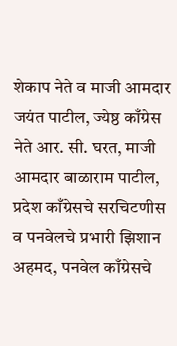शेकाप नेते व माजी आमदार जयंत पाटील, ज्येष्ठ काँग्रेस नेते आर. सी. घरत, माजी आमदार बाळाराम पाटील, प्रदेश काँग्रेसचे सरचिटणीस व पनवेलचे प्रभारी झिशान अहमद, पनवेल काँग्रेसचे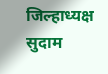जिल्हाध्यक्ष सुदाम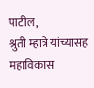पाटील,
श्रुती म्हात्रे यांच्यासह महाविकास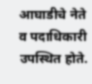आघाडीचे नेते व पदाधिकारी उपस्थित होते.